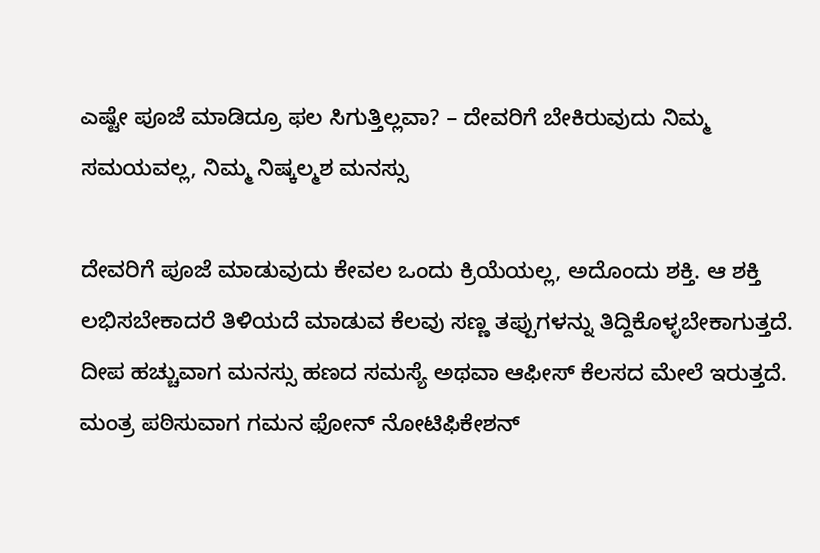ಎಷ್ಟೇ ಪೂಜೆ ಮಾಡಿದ್ರೂ ಫಲ ಸಿಗುತ್ತಿಲ್ಲವಾ? – ದೇವರಿಗೆ ಬೇಕಿರುವುದು ನಿಮ್ಮ ಸಮಯವಲ್ಲ, ನಿಮ್ಮ ನಿಷ್ಕಲ್ಮಶ ಮನಸ್ಸು

ದೇವರಿಗೆ ಪೂಜೆ ಮಾಡುವುದು ಕೇವಲ ಒಂದು ಕ್ರಿಯೆಯಲ್ಲ, ಅದೊಂದು ಶಕ್ತಿ. ಆ ಶಕ್ತಿ ಲಭಿಸಬೇಕಾದರೆ ತಿಳಿಯದೆ ಮಾಡುವ ಕೆಲವು ಸಣ್ಣ ತಪ್ಪುಗಳನ್ನು ತಿದ್ದಿಕೊಳ್ಳಬೇಕಾಗುತ್ತದೆ. ದೀಪ ಹಚ್ಚುವಾಗ ಮನಸ್ಸು ಹಣದ ಸಮಸ್ಯೆ ಅಥವಾ ಆಫೀಸ್ ಕೆಲಸದ ಮೇಲೆ ಇರುತ್ತದೆ. ಮಂತ್ರ ಪಠಿಸುವಾಗ ಗಮನ ಫೋನ್ ನೋಟಿಫಿಕೇಶನ್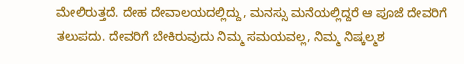ಮೇಲಿರುತ್ತದೆ. ದೇಹ ದೇವಾಲಯದಲ್ಲಿದ್ದು, ಮನಸ್ಸು ಮನೆಯಲ್ಲಿದ್ದರೆ ಆ ಪೂಜೆ ದೇವರಿಗೆ ತಲುಪದು. ದೇವರಿಗೆ ಬೇಕಿರುವುದು ನಿಮ್ಮ ಸಮಯವಲ್ಲ, ನಿಮ್ಮ ನಿಷ್ಕಲ್ಮಶ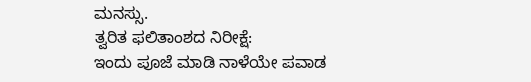ಮನಸ್ಸು.
ತ್ವರಿತ ಫಲಿತಾಂಶದ ನಿರೀಕ್ಷೆ:
ಇಂದು ಪೂಜೆ ಮಾಡಿ ನಾಳೆಯೇ ಪವಾಡ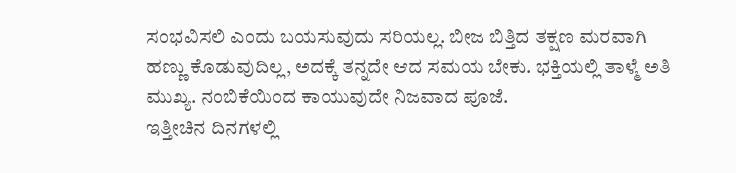ಸಂಭವಿಸಲಿ ಎಂದು ಬಯಸುವುದು ಸರಿಯಲ್ಲ. ಬೀಜ ಬಿತ್ತಿದ ತಕ್ಷಣ ಮರವಾಗಿ ಹಣ್ಣು ಕೊಡುವುದಿಲ್ಲ, ಅದಕ್ಕೆ ತನ್ನದೇ ಆದ ಸಮಯ ಬೇಕು. ಭಕ್ತಿಯಲ್ಲಿ ತಾಳ್ಮೆ ಅತಿ ಮುಖ್ಯ. ನಂಬಿಕೆಯಿಂದ ಕಾಯುವುದೇ ನಿಜವಾದ ಪೂಜೆ.
ಇತ್ತೀಚಿನ ದಿನಗಳಲ್ಲಿ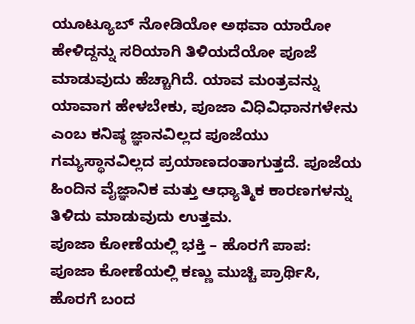ಯೂಟ್ಯೂಬ್ ನೋಡಿಯೋ ಅಥವಾ ಯಾರೋ ಹೇಳಿದ್ದನ್ನು ಸರಿಯಾಗಿ ತಿಳಿಯದೆಯೋ ಪೂಜೆ ಮಾಡುವುದು ಹೆಚ್ಚಾಗಿದೆ. ಯಾವ ಮಂತ್ರವನ್ನು ಯಾವಾಗ ಹೇಳಬೇಕು, ಪೂಜಾ ವಿಧಿವಿಧಾನಗಳೇನು ಎಂಬ ಕನಿಷ್ಠ ಜ್ಞಾನವಿಲ್ಲದ ಪೂಜೆಯು ಗಮ್ಯಸ್ಥಾನವಿಲ್ಲದ ಪ್ರಯಾಣದಂತಾಗುತ್ತದೆ. ಪೂಜೆಯ ಹಿಂದಿನ ವೈಜ್ಞಾನಿಕ ಮತ್ತು ಆಧ್ಯಾತ್ಮಿಕ ಕಾರಣಗಳನ್ನು ತಿಳಿದು ಮಾಡುವುದು ಉತ್ತಮ.
ಪೂಜಾ ಕೋಣೆಯಲ್ಲಿ ಭಕ್ತಿ – ಹೊರಗೆ ಪಾಪ:
ಪೂಜಾ ಕೋಣೆಯಲ್ಲಿ ಕಣ್ಣು ಮುಚ್ಚಿ ಪ್ರಾರ್ಥಿಸಿ, ಹೊರಗೆ ಬಂದ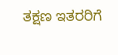ತಕ್ಷಣ ಇತರರಿಗೆ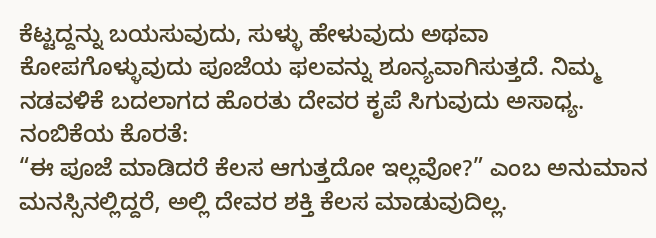ಕೆಟ್ಟದ್ದನ್ನು ಬಯಸುವುದು, ಸುಳ್ಳು ಹೇಳುವುದು ಅಥವಾ ಕೋಪಗೊಳ್ಳುವುದು ಪೂಜೆಯ ಫಲವನ್ನು ಶೂನ್ಯವಾಗಿಸುತ್ತದೆ. ನಿಮ್ಮ ನಡವಳಿಕೆ ಬದಲಾಗದ ಹೊರತು ದೇವರ ಕೃಪೆ ಸಿಗುವುದು ಅಸಾಧ್ಯ.
ನಂಬಿಕೆಯ ಕೊರತೆ:
“ಈ ಪೂಜೆ ಮಾಡಿದರೆ ಕೆಲಸ ಆಗುತ್ತದೋ ಇಲ್ಲವೋ?” ಎಂಬ ಅನುಮಾನ ಮನಸ್ಸಿನಲ್ಲಿದ್ದರೆ, ಅಲ್ಲಿ ದೇವರ ಶಕ್ತಿ ಕೆಲಸ ಮಾಡುವುದಿಲ್ಲ.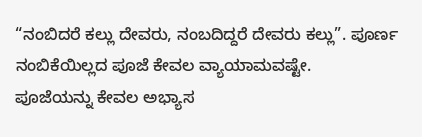“ನಂಬಿದರೆ ಕಲ್ಲು ದೇವರು, ನಂಬದಿದ್ದರೆ ದೇವರು ಕಲ್ಲು”. ಪೂರ್ಣ ನಂಬಿಕೆಯಿಲ್ಲದ ಪೂಜೆ ಕೇವಲ ವ್ಯಾಯಾಮವಷ್ಟೇ.
ಪೂಜೆಯನ್ನು ಕೇವಲ ಅಭ್ಯಾಸ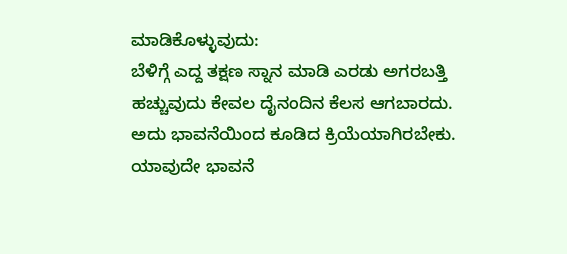ಮಾಡಿಕೊಳ್ಳುವುದು:
ಬೆಳಿಗ್ಗೆ ಎದ್ದ ತಕ್ಷಣ ಸ್ನಾನ ಮಾಡಿ ಎರಡು ಅಗರಬತ್ತಿ ಹಚ್ಚುವುದು ಕೇವಲ ದೈನಂದಿನ ಕೆಲಸ ಆಗಬಾರದು. ಅದು ಭಾವನೆಯಿಂದ ಕೂಡಿದ ಕ್ರಿಯೆಯಾಗಿರಬೇಕು. ಯಾವುದೇ ಭಾವನೆ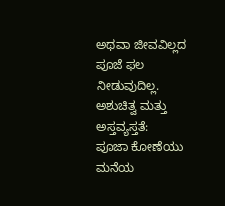ಅಥವಾ ಜೀವವಿಲ್ಲದ ಪೂಜೆ ಫಲ ನೀಡುವುದಿಲ್ಲ.
ಅಶುಚಿತ್ವ ಮತ್ತು ಅಸ್ತವ್ಯಸ್ತತೆ:
ಪೂಜಾ ಕೋಣೆಯು ಮನೆಯ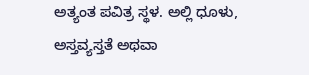ಅತ್ಯಂತ ಪವಿತ್ರ ಸ್ಥಳ. ಅಲ್ಲಿ ಧೂಳು, ಅಸ್ತವ್ಯಸ್ತತೆ ಅಥವಾ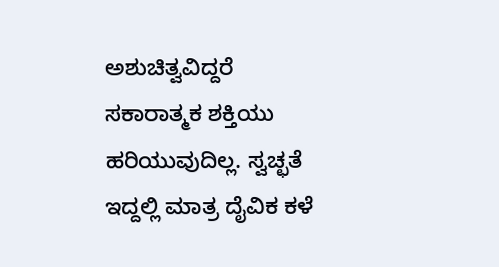ಅಶುಚಿತ್ವವಿದ್ದರೆ ಸಕಾರಾತ್ಮಕ ಶಕ್ತಿಯು ಹರಿಯುವುದಿಲ್ಲ. ಸ್ವಚ್ಛತೆ ಇದ್ದಲ್ಲಿ ಮಾತ್ರ ದೈವಿಕ ಕಳೆ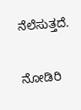ನೆಲೆಸುತ್ತದೆ.

ನೋಡಿರಿ